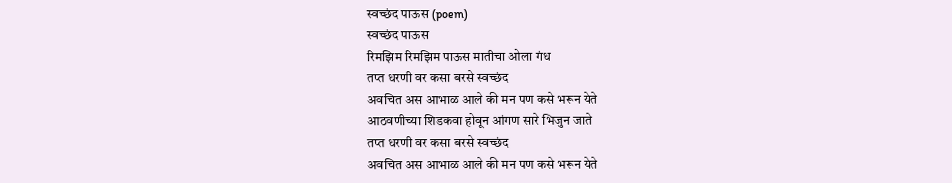स्वच्छंद पाऊस (poem)
स्वच्छंद पाऊस
रिमझिम रिमझिम पाऊस मातीचा ओला गंध
तप्त धरणी वर कसा बरसे स्वच्छंद
अवचित अस आभाळ आले की मन पण कसे भरून येते
आठवणीच्या शिडकवा होवून आंगण सारे भिजुन जाते
तप्त धरणी वर कसा बरसे स्वच्छंद
अवचित अस आभाळ आले की मन पण कसे भरून येते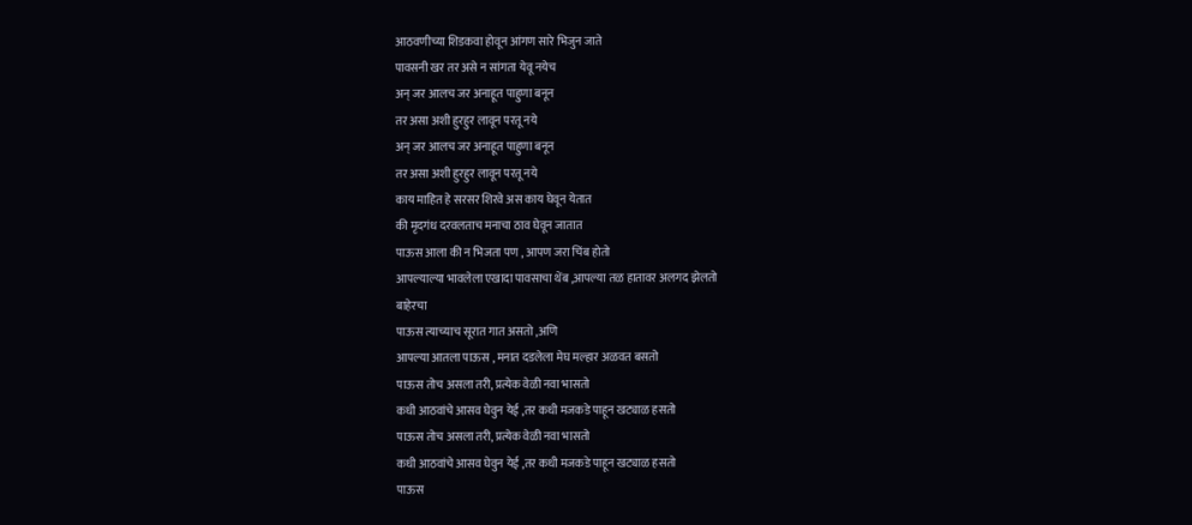आठवणीच्या शिडकवा होवून आंगण सारे भिजुन जाते
पावसनी खर तर असे न सांगता येवू नयेच
अन् जर आलच जर अनाहूत पाहुणा बनून
तर असा अशी हुरहुर लावून परतू नये
अन् जर आलच जर अनाहूत पाहुणा बनून
तर असा अशी हुरहुर लावून परतू नये
काय माहित हे सरसर शिरवे अस काय घेवून येतात
की मृदगंध दरवलताच मनाचा ठाव घेवून जातात
पाऊस आला की न भिजता पण , आपण जरा चिंब होतो
आपल्याल्या भावलेला एखादा पावसाचा थेंब ,आपल्या तळ हातावर अलगद झेलतो
बाहेरचा
पाऊस त्याच्याच सूरात गात असतो ,अणि
आपल्या आतला पाऊस , मनात दडलेला मेघ मल्हार अळवत बसतो
पाऊस तोच असला तरी, प्रत्येक वेळी नवा भासतो
कधी आठवांचे आसव घेवुन येई ,तर कधी मजकडे पाहून खट्याळ हसतो
पाऊस तोच असला तरी, प्रत्येक वेळी नवा भासतो
कधी आठवांचे आसव घेवुन येई ,तर कधी मजकडे पाहून खट्याळ हसतो
पाऊस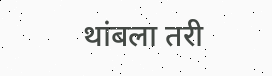थांबला तरी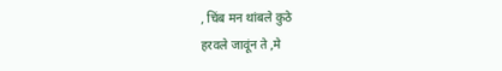, चिंब मन थांबले कुठे
हरवले जावूंन ते ,मे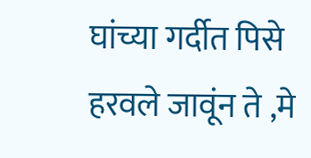घांच्या गर्दीत पिसे
हरवले जावूंन ते ,मे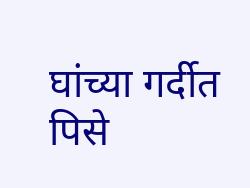घांच्या गर्दीत पिसे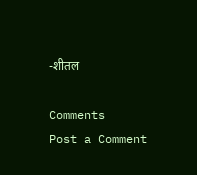-शीतल

Comments
Post a Comment